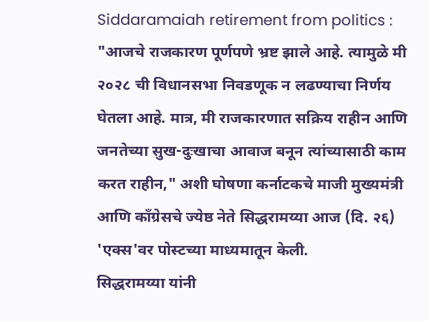Siddaramaiah retirement from politics : "आजचे राजकारण पूर्णपणे भ्रष्ट झाले आहे. त्यामुळे मी २०२८ ची विधानसभा निवडणूक न लढण्याचा निर्णय घेतला आहे. मात्र, मी राजकारणात सक्रिय राहीन आणि जनतेच्या सुख-दुःखाचा आवाज बनून त्यांच्यासाठी काम करत राहीन," अशी घोषणा कर्नाटकचे माजी मुख्यमंत्री आणि काँग्रेसचे ज्येष्ठ नेते सिद्धरामय्या आज (दि. २६) 'एक्स'वर पोस्टच्या माध्यमातून केली.
सिद्धरामय्या यांनी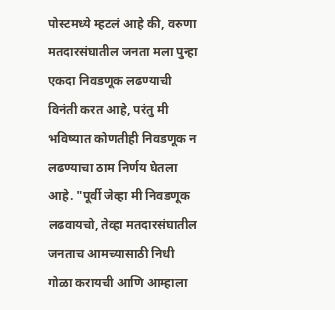पोस्टमध्ये म्हटलं आहे की, वरुणा मतदारसंघातील जनता मला पुन्हा एकदा निवडणूक लढण्याची विनंती करत आहे, परंतु मी भविष्यात कोणतीही निवडणूक न लढण्याचा ठाम निर्णय घेतला आहे. "पूर्वी जेव्हा मी निवडणूक लढवायचो, तेव्हा मतदारसंघातील जनताच आमच्यासाठी निधी गोळा करायची आणि आम्हाला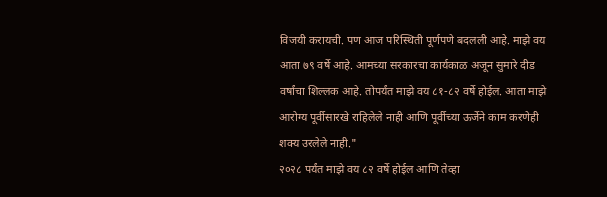विजयी करायची. पण आज परिस्थिती पूर्णपणे बदलली आहे. माझे वय आता ७९ वर्षे आहे. आमच्या सरकारचा कार्यकाळ अजून सुमारे दीड वर्षांचा शिल्लक आहे. तोपर्यंत माझे वय ८१-८२ वर्षे होईल. आता माझे आरोग्य पूर्वीसारखे राहिलेले नाही आणि पूर्वीच्या ऊर्जेने काम करणेही शक्य उरलेले नाही."
२०२८ पर्यंत माझे वय ८२ वर्षे होईल आणि तेव्हा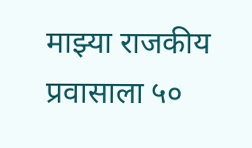माझ्या राजकीय प्रवासाला ५०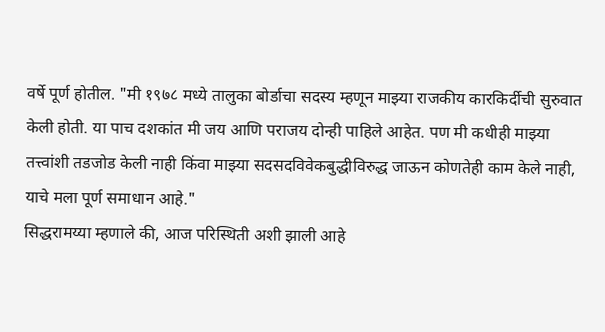वर्षे पूर्ण होतील. "मी १९७८ मध्ये तालुका बोर्डाचा सदस्य म्हणून माझ्या राजकीय कारकिर्दीची सुरुवात केली होती. या पाच दशकांत मी जय आणि पराजय दोन्ही पाहिले आहेत. पण मी कधीही माझ्या तत्त्वांशी तडजोड केली नाही किंवा माझ्या सदसदविवेकबुद्धीविरुद्ध जाऊन कोणतेही काम केले नाही, याचे मला पूर्ण समाधान आहे."
सिद्धरामय्या म्हणाले की, आज परिस्थिती अशी झाली आहे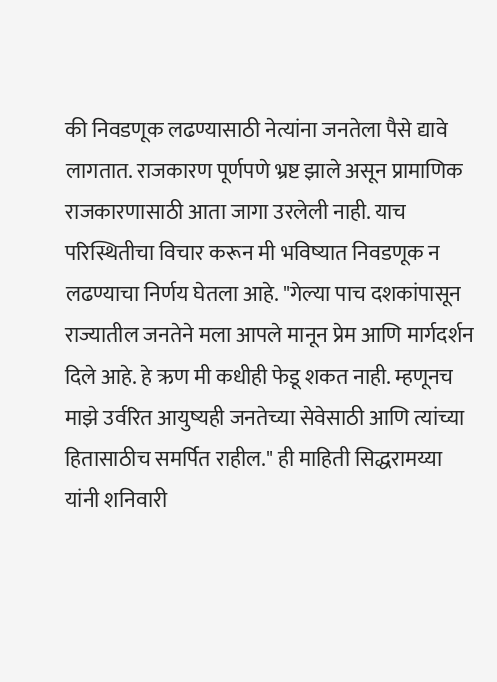की निवडणूक लढण्यासाठी नेत्यांना जनतेला पैसे द्यावे लागतात. राजकारण पूर्णपणे भ्रष्ट झाले असून प्रामाणिक राजकारणासाठी आता जागा उरलेली नाही. याच परिस्थितीचा विचार करून मी भविष्यात निवडणूक न लढण्याचा निर्णय घेतला आहे. "गेल्या पाच दशकांपासून राज्यातील जनतेने मला आपले मानून प्रेम आणि मार्गदर्शन दिले आहे. हे ऋण मी कधीही फेडू शकत नाही. म्हणूनच माझे उर्वरित आयुष्यही जनतेच्या सेवेसाठी आणि त्यांच्या हितासाठीच समर्पित राहील." ही माहिती सिद्धरामय्या यांनी शनिवारी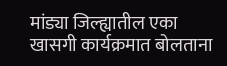मांड्या जिल्ह्यातील एका खासगी कार्यक्रमात बोलताना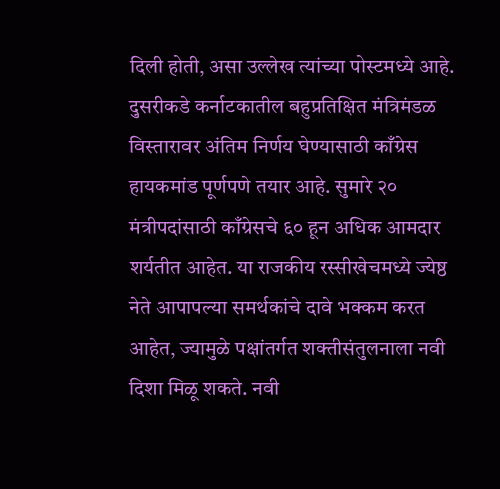दिली होती, असा उल्लेख त्यांच्या पोस्टमध्ये आहे.
दुसरीकडे कर्नाटकातील बहुप्रतिक्षित मंत्रिमंडळ विस्तारावर अंतिम निर्णय घेण्यासाठी काँग्रेस हायकमांड पूर्णपणे तयार आहे. सुमारे २० मंत्रीपदांसाठी काँग्रेसचे ६० हून अधिक आमदार शर्यतीत आहेत. या राजकीय रस्सीखेचमध्ये ज्येष्ठ नेते आपापल्या समर्थकांचे दावे भक्कम करत आहेत, ज्यामुळे पक्षांतर्गत शक्तीसंतुलनाला नवी दिशा मिळू शकते. नवी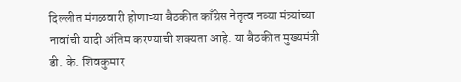दिल्लीत मंगळवारी होणाऱ्या बैठकीत काँग्रेस नेतृत्व नव्या मंत्र्यांच्या नावांची यादी अंतिम करण्याची शक्यता आहे. या बैठकीत मुख्यमंत्री डी. के. शिवकुमार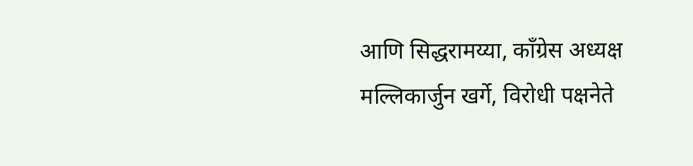आणि सिद्धरामय्या, काँग्रेस अध्यक्ष मल्लिकार्जुन खर्गे, विरोधी पक्षनेते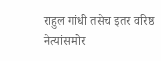राहुल गांधी तसेच इतर वरिष्ठ नेत्यांसमोर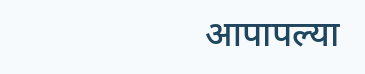आपापल्या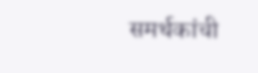समर्थकांची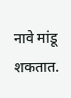नावे मांडू शकतात.